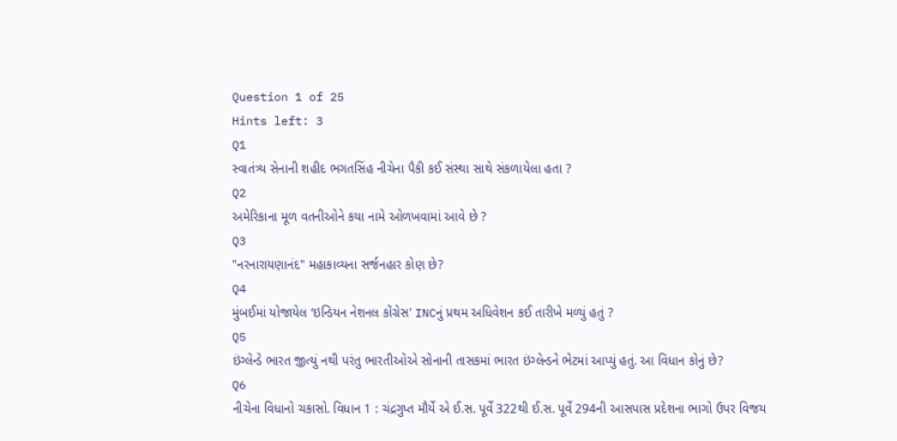Question 1 of 25
Hints left: 3
Q1
સ્વાતંત્ર્ય સેનાની શહીદ ભગતસિંહ નીચેના પૈકી કઈ સંસ્થા સાથે સંકળાયેલા હતા ?
Q2
અમેરિકાના મૂળ વતનીઓને કયા નામે ઓળખવામાં આવે છે ?
Q3
"નરનારાયણાનંદ" મહાકાવ્યના સર્જનહાર કોણ છે?
Q4
મુંબઈમાં યોજાયેલ ‘ઇન્ડિયન નેશનલ કોંગ્રેસ' INCનું પ્રથમ અધિવેશન કઈ તારીખે મળ્યું હતું ?
Q5
ઇંગ્લેન્ડે ભારત જીત્યું નથી પરંતુ ભારતીઓએ સોનાની તાસકમાં ભારત ઇંગ્લેન્ડને ભેટમાં આપ્યું હતું. આ વિધાન કોનું છે?
Q6
નીચેના વિધાનો ચકાસો. વિધાન 1 : ચંદ્રગુપ્ત મૌર્યે એ ઈ.સ. પૂર્વે 322થી ઈ.સ. પૂર્વે 294ની આસપાસ પ્રદેશના ભાગો ઉપર વિજય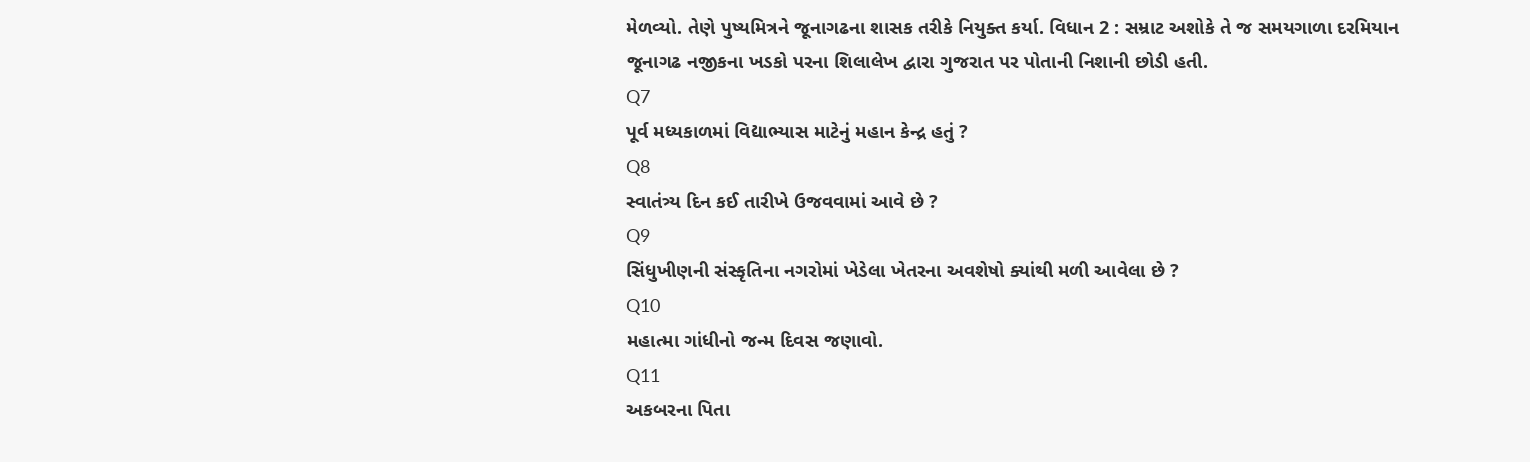મેળવ્યો. તેણે પુષ્યમિત્રને જૂનાગઢના શાસક તરીકે નિયુક્ત કર્યા. વિધાન 2 : સમ્રાટ અશોકે તે જ સમયગાળા દરમિયાન જૂનાગઢ નજીકના ખડકો પરના શિલાલેખ દ્વારા ગુજરાત પર પોતાની નિશાની છોડી હતી.
Q7
પૂર્વ મધ્યકાળમાં વિદ્યાભ્યાસ માટેનું મહાન કેન્દ્ર હતું ?
Q8
સ્વાતંત્ર્ય દિન કઈ તારીખે ઉજવવામાં આવે છે ?
Q9
સિંધુખીણની સંસ્કૃતિના નગરોમાં ખેડેલા ખેતરના અવશેષો ક્યાંથી મળી આવેલા છે ?
Q10
મહાત્મા ગાંધીનો જન્મ દિવસ જણાવો.
Q11
અકબરના પિતા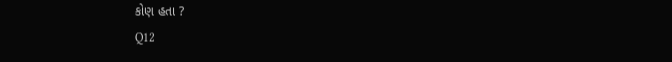કોણ હતા ?
Q12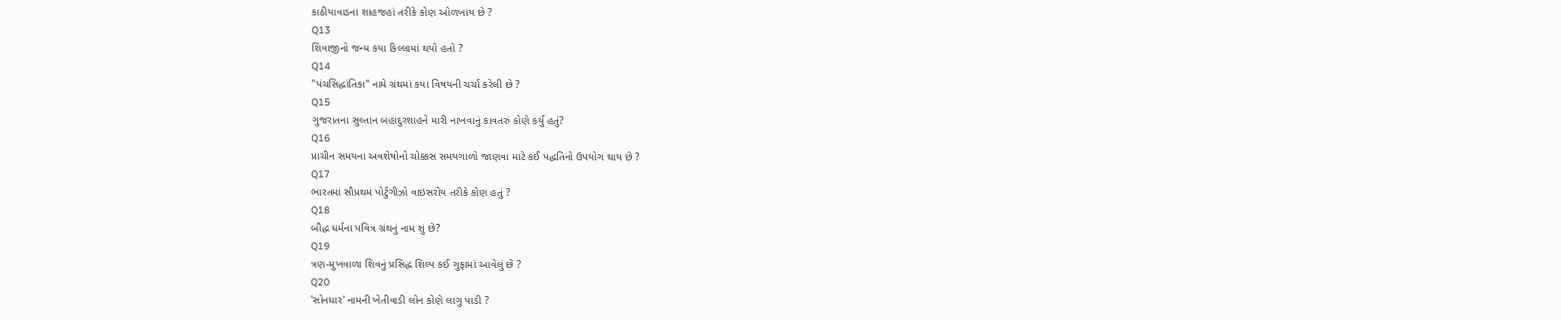કાઠીયાવાડના શાહજહાં તરીકે કોણ ઓળખાય છે ?
Q13
શિવાજીનો જન્મ કયા કિલ્લામાં થયો હતો ?
Q14
"પંચસિદ્ધાંતિકા" નામે ગ્રંથમાં કયા વિષયની ચર્ચા કરેલી છે ?
Q15
ગુજરાતના સુલ્તાન બહાદુરશાહને મારી નાખવાનું કાવતરું કોણે કર્યું હતું?
Q16
પ્રાચીન સમયના અવશેષોનો ચોક્કસ સમયગાળો જાણવા માટે કઈ પદ્ધતિનો ઉપયોગ થાય છે ?
Q17
ભારતમાં સૌપ્રથમ પોર્ટુગીઝો વાઇસરોય તરીકે કોણ હતું ?
Q18
બૌદ્ધ ધર્મના પવિત્ર ગ્રંથનું નામ શું છે?
Q19
ત્રણ-મુખવાળા શિવનું પ્રસિદ્ધ શિલ્પ કઈ ગુફામાં આવેલું છે ?
Q20
'સોનધાર' નામની ખેતીવાડી લોન કોણે લાગુ પાડી ?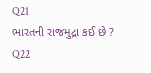Q21
ભારતની રાજમુદ્રા કઈ છે ?
Q22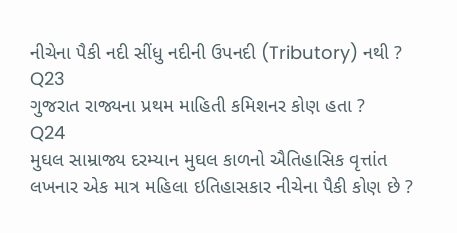નીચેના પૈકી નદી સીંધુ નદીની ઉપનદી (Tributory) નથી ?
Q23
ગુજરાત રાજ્યના પ્રથમ માહિતી કમિશનર કોણ હતા ?
Q24
મુઘલ સામ્રાજ્ય દરમ્યાન મુઘલ કાળનો ઐતિહાસિક વૃત્તાંત લખનાર એક માત્ર મહિલા ઇતિહાસકાર નીચેના પૈકી કોણ છે ?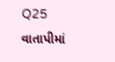Q25
વાતાપીમાં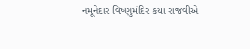નમૂનેદાર વિષ્ણુમંદિર કયા રાજવીએ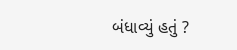બંધાવ્યું હતું ?